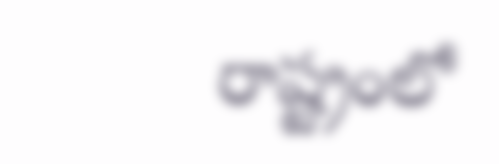రాష్ట్రంలో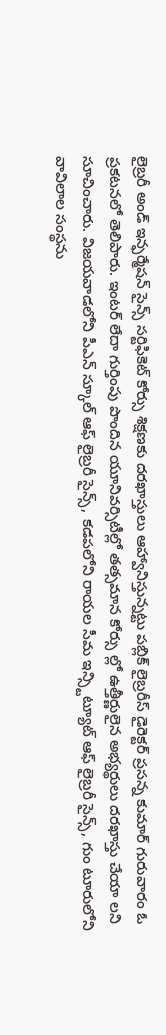లైబ్రరీ అండ్ ఇన్ఫర్మేషన్ సైన్స్ సర్టిఫికెట్ కోర్సు శిక్షణకు దరఖాస్తులు ఆహ్వానిస్తున్నట్టు పబ్లిక్ లైబ్రరీస్ డైరెక్టర్ ప్రసన్న కుమార్ గురువారం ఓ ప్రకటనలో తెలిపారు. ఇంటర్ లేదా గుర్తింపు పొందిన యూనివర్సిటీల్లో తత్సమాన కోర్సు ల్లో ఉత్తీర్ణులైన అభ్యర్థులు దరఖాస్తు చేయా లని సూచించారు. విజయవాడలోని పీఎన్ స్కూల్ ఆఫ్ లైబ్రరీ సైన్స్, కడపలోని రాయల సీమ ఇన్స్టిట్యూట్ ఆఫ్ లైబ్రరీ సైన్స్, గుం టూరులోని వావిలాల సంస్థను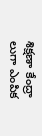శిక్షణా కేంద్రా లుగా ఎంపిక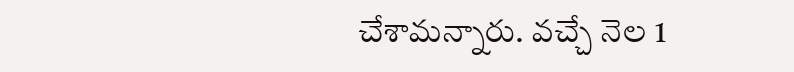చేశామన్నారు. వచ్చే నెల 1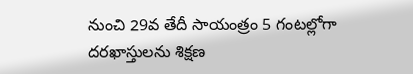నుంచి 29వ తేదీ సాయంత్రం 5 గంటల్లోగా దరఖాస్తులను శిక్షణ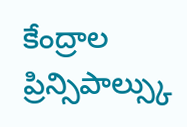కేంద్రాల ప్రిన్సిపాల్స్కు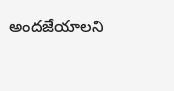అందజేయాలని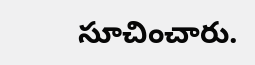సూచించారు.